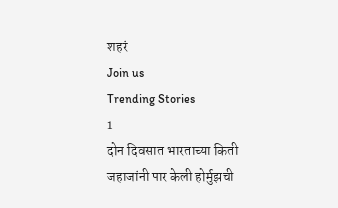शहरं
Join us
Trending Stories
1
दोन दिवसात भारताच्या किती जहाजांनी पार केली होर्मुझची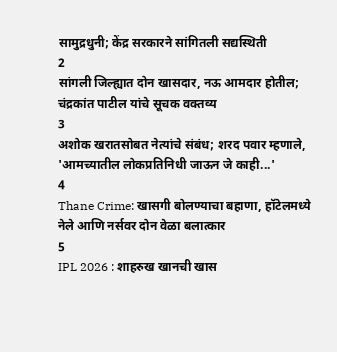सामुद्रधुनी; केंद्र सरकारने सांगितली सद्यस्थिती
2
सांगली जिल्ह्यात दोन खासदार, नऊ आमदार होतील; चंद्रकांत पाटील यांचे सूचक वक्तव्य
3
अशोक खरातसोबत नेत्यांचे संबंध; शरद पवार म्हणाले, 'आमच्यातील लोकप्रतिनिधी जाऊन जे काही...'
4
Thane Crime: खासगी बोलण्याचा बहाणा, हॉटेलमध्ये नेले आणि नर्सवर दोन वेळा बलात्कार
5
IPL 2026 : शाहरुख खानची खास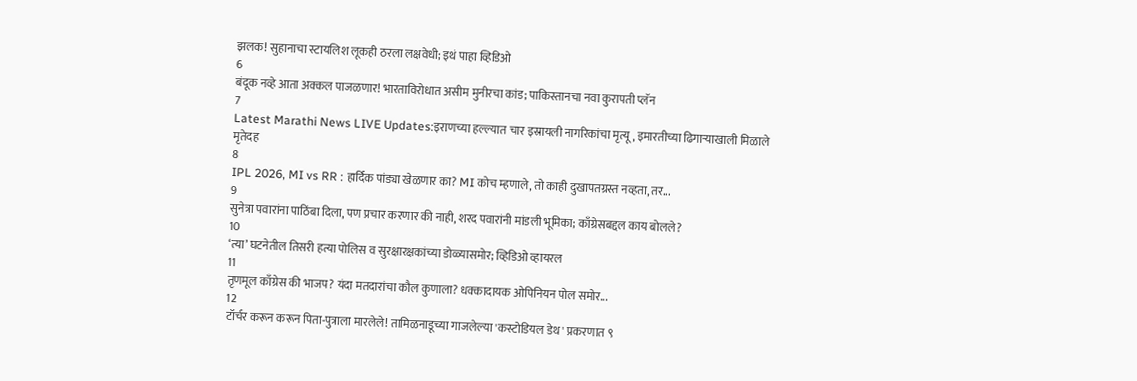झलक! सुहानाचा स्टायलिश लूकही ठरला लक्षवेधी; इथं पाहा व्हिडिओ
6
बंदूक नव्हे आता अक्कल पाजळणार! भारताविरोधात असीम मुनीरचा कांड; पाकिस्तानचा नवा कुरापती प्लॅन
7
Latest Marathi News LIVE Updates:इराणच्या हल्ल्यात चार इस्रायली नागरिकांचा मृत्यू, इमारतीच्या ढिगाऱ्याखाली मिळाले मृतेदह
8
IPL 2026, MI vs RR : हार्दिक पांड्या खेळणार का? MI कोच म्हणाले, तो काही दुखापतग्रस्त नव्हता, तर...
9
सुनेत्रा पवारांना पाठिंबा दिला, पण प्रचार करणार की नाही, शरद पवारांनी मांडली भूमिका; काँग्रेसबद्दल काय बोलले?
10
‘त्या’ घटनेतील तिसरी हत्या पोलिस व सुरक्षारक्षकांच्या डोळ्यासमोर; व्हिडिओ व्हायरल
11
तृणमूल काँग्रेस की भाजप? यंदा मतदारांचा कौल कुणाला? धक्कादायक ओपिनियन पोल समोर...
12
टॉर्चर करून करून पिता-पुत्राला मारलेले! तामिळनाडूच्या गाजलेल्या 'कस्टोडियल डेथ' प्रकरणात ९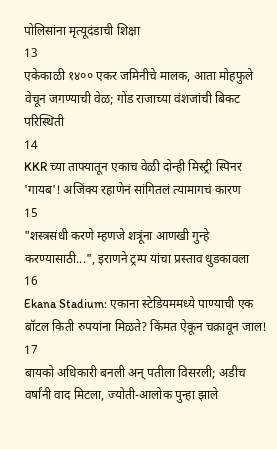पोलिसांना मृत्यूदंडाची शिक्षा
13
एकेकाळी १४०० एकर जमिनीचे मालक, आता मोहफुले वेचून जगण्याची वेळ; गोंड राजाच्या वंशजांची बिकट परिस्थिती
14
KKR च्या ताफ्यातून एकाच वेळी दोन्ही मिस्ट्री स्पिनर 'गायब'! अजिंक्य रहाणेनं सांगितलं त्यामागचं कारण
15
"शस्त्रसंधी करणे म्हणजे शत्रूंना आणखी गुन्हे करण्यासाठी...", इराणने ट्रम्प यांचा प्रस्ताव धुडकावला
16
Ekana Stadium: एकाना स्टेडियममध्ये पाण्याची एक बॉटल किती रुपयांना मिळते? किंमत ऐकून चक्रावून जाल!
17
बायको अधिकारी बनली अन् पतीला विसरली; अडीच वर्षांनी वाद मिटला, ज्योती-आलोक पुन्हा झाले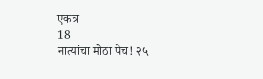एकत्र
18
नात्यांचा मोठा पेच! २५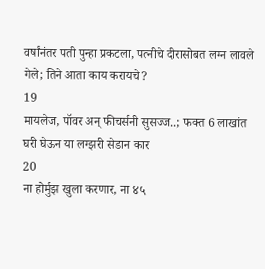वर्षांनंतर पती पुन्हा प्रकटला, पत्नीचे दीरासोबत लग्न लावले गेले; तिने आता काय करायचे?
19
मायलेज, पॉवर अन् फीचर्सनी सुसज्ज..; फक्त 6 लाखांत घरी घेऊन या लग्झरी सेडान कार
20
ना होर्मुझ खुला करणार, ना ४५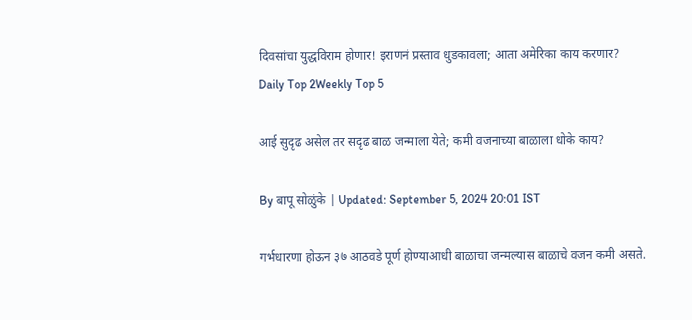दिवसांचा युद्धविराम होणार! इराणनं प्रस्ताव धुडकावला; आता अमेरिका काय करणार?
Daily Top 2Weekly Top 5

आई सुदृढ असेल तर सदृढ बाळ जन्माला येते; कमी वजनाच्या बाळाला धोके काय?

By बापू सोळुंके | Updated: September 5, 2024 20:01 IST

गर्भधारणा होऊन ३७ आठवडे पूर्ण होण्याआधी बाळाचा जन्मल्यास बाळाचे वजन कमी असते.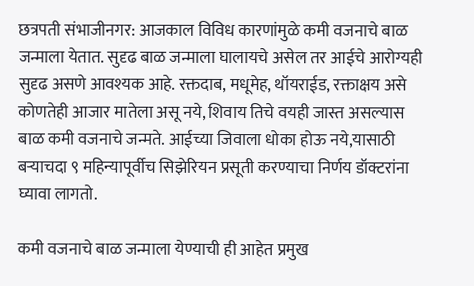छत्रपती संभाजीनगर: आजकाल विविध कारणांमुळे कमी वजनाचे बाळ जन्माला येतात. सुदृढ बाळ जन्माला घालायचे असेल तर आईचे आरोग्यही सुदृढ असणे आवश्यक आहे. रक्तदाब, मधूमेह, थॉयराईड, रक्ताक्षय असे कोणतेही आजार मातेला असू नये, शिवाय तिचे वयही जास्त असल्यास बाळ कमी वजनाचे जन्मते. आईच्या जिवाला धोका होऊ नये,यासाठी बऱ्याचदा ९ महिन्यापूर्वीच सिझेरियन प्रसूती करण्याचा निर्णय डॉक्टरांना घ्यावा लागतो.

कमी वजनाचे बाळ जन्माला येण्याची ही आहेत प्रमुख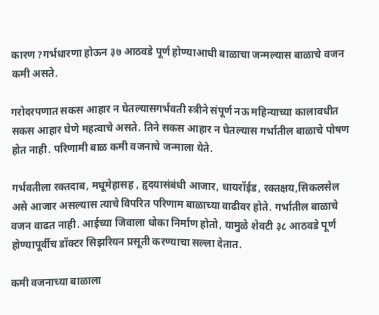कारण?गर्भधारणा होऊन ३७ आठवडे पूर्ण होण्याआधी बाळाचा जन्मल्यास बाळाचे वजन कमी असते.

गरोदरपणात सकस आहार न घेतल्यासगर्भवती स्त्रीने संपूर्ण नऊ महिन्याच्या कालावधीत सकस आहार घेणे महत्वाचे असते. तिने सकस आहार न घेतल्यास गर्भातील बाळाचे पोषण होत नाही. परिणामी बाळ कमी वजनाचे जन्माला येते.

गर्भवतीला रक्तदाब, मधूमेहासह , हृदयासंबंधी आजार, थायरॉईड, रक्तक्षय,सिकलसेल असे आजार असल्यास त्याचे विपरित परिणाम बाळाच्या वाढीवर होते. गर्भातील बाळाचे वजन वाढत नाही. आईच्या जिवाला धोका निर्माण होतो, यामुळे शेवटी ३८ आठवडे पूर्ण होण्यापूर्वीच डॉक्टर सिझरियन प्रसूती करण्याचा सल्ला देतात.

कमी वजनाच्या बाळाला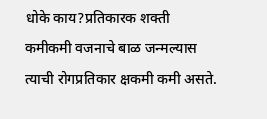धोके काय?प्रतिकारक शक्ती कमीकमी वजनाचे बाळ जन्मल्यास त्याची रोगप्रतिकार क्षकमी कमी असते.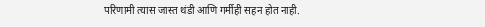परिणामी त्यास जास्त थंडी आणि गर्मीही सहन होत नाही.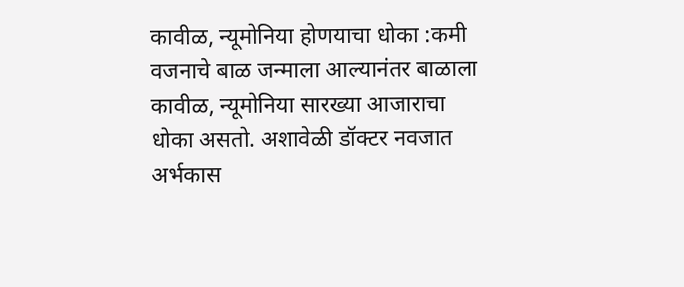कावीळ, न्यूमोनिया होणयाचा धोका :कमी वजनाचे बाळ जन्माला आल्यानंतर बाळाला कावीळ, न्यूमोनिया सारख्या आजाराचा धोका असतो. अशावेळी डॉक्टर नवजात अर्भकास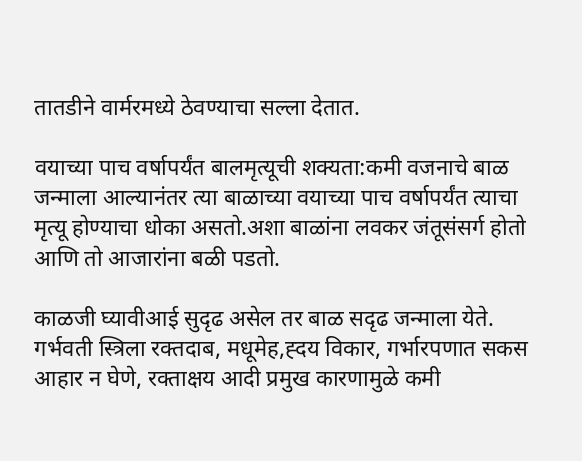तातडीने वार्मरमध्ये ठेवण्याचा सल्ला देतात.

वयाच्या पाच वर्षापर्यंत बालमृत्यूची शक्यता:कमी वजनाचे बाळ जन्माला आल्यानंतर त्या बाळाच्या वयाच्या पाच वर्षापर्यंत त्याचा मृत्यू होण्याचा धोका असतो.अशा बाळांना लवकर जंतूसंसर्ग होतो आणि तो आजारांना बळी पडतो.

काळजी घ्यावीआई सुदृढ असेल तर बाळ सदृढ जन्माला येते. गर्भवती स्त्रिला रक्तदाब, मधूमेह,ह्दय विकार, गर्भारपणात सकस आहार न घेणे, रक्ताक्षय आदी प्रमुख कारणामुळे कमी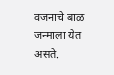वजनाचे बाळ जन्माला येत असते.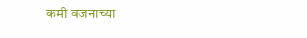कमी वजनाच्या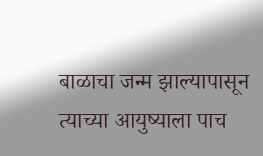बाळाचा जन्म झाल्यापासून त्याच्या आयुष्याला पाच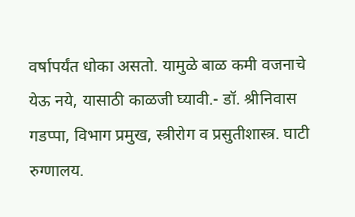वर्षापर्यंत धोका असतो. यामुळे बाळ कमी वजनाचे येऊ नये, यासाठी काळजी घ्यावी.- डॉ. श्रीनिवास गडप्पा, विभाग प्रमुख, स्त्रीरोग व प्रसुतीशास्त्र. घाटी रुग्णालय.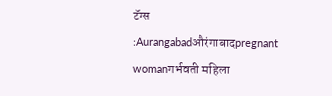टॅग्स :Aurangabadऔरंगाबादpregnant womanगर्भवती महिला